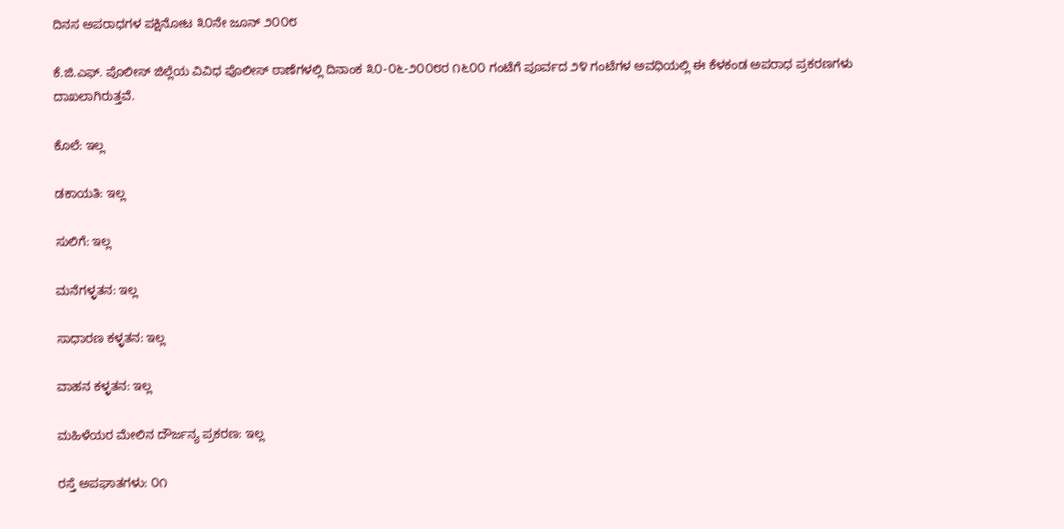ದಿನಸ ಅಪರಾಧಗಳ ಪಕ್ಷಿನೋಟ ೩೦ನೇ ಜೂನ್ ೨೦೦೮

ಕೆ.ಜಿ.ಎಫ್. ಪೊಲೀಸ್ ಜಿಲ್ಲೆಯ ವಿವಿಧ ಪೊಲೀಸ್ ಠಾಣೆಗಳಲ್ಲಿ ದಿನಾಂಕ ೩೦-೦೬-೨೦೦೮ರ ೧೬೦೦ ಗಂಟೆಗೆ ಪೂರ್ವದ ೨೪ ಗಂಟೆಗಳ ಅವಧಿಯಲ್ಲಿ ಈ ಕೆಳಕಂಡ ಅಪರಾಧ ಪ್ರಕರಣಗಳು ದಾಖಲಾಗಿರುತ್ತವೆ.

ಕೊಲೆ: ಇಲ್ಲ

ಡಕಾಯತಿ: ಇಲ್ಲ

ಸುಲಿಗೆ: ಇಲ್ಲ

ಮನೆಗಳ್ಳತನ: ಇಲ್ಲ

ಸಾಧಾರಣ ಕಳ್ಳತನ: ಇಲ್ಲ

ವಾಹನ ಕಳ್ಳತನ: ಇಲ್ಲ

ಮಹಿಳೆಯರ ಮೇಲಿನ ದೌರ್ಜನ್ಯ ಪ್ರಕರಣ: ಇಲ್ಲ

ರಸ್ತೆ ಅಪಘಾತಗಳು: ೦೧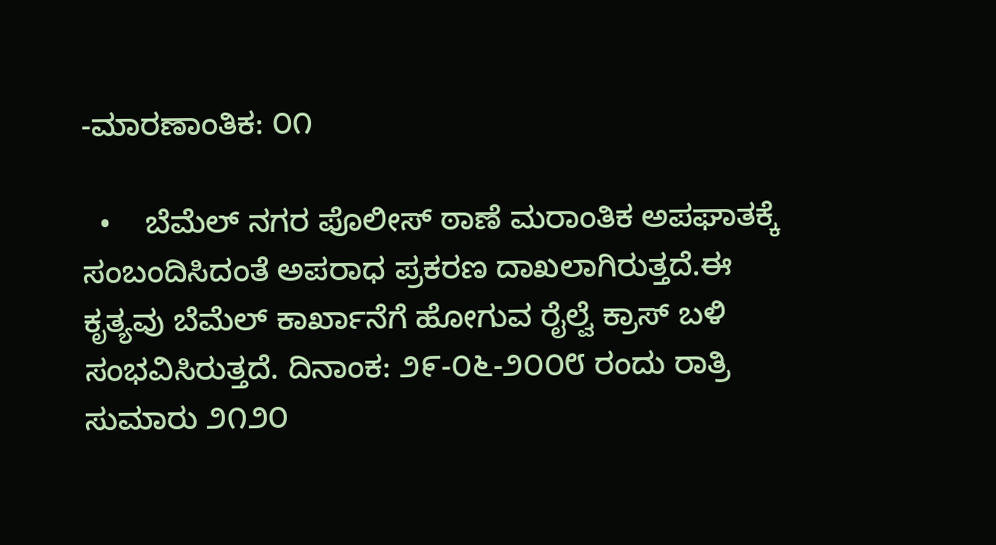-ಮಾರಣಾಂತಿಕ: ೦೧

  •    ಬೆಮೆಲ್ ನಗರ ಪೊಲೀಸ್ ಠಾಣೆ ಮರಾಂತಿಕ ಅಪಘಾತಕ್ಕೆ ಸಂಬಂದಿಸಿದಂತೆ ಅಪರಾಧ ಪ್ರಕರಣ ದಾಖಲಾಗಿರುತ್ತದೆ.ಈ ಕೃತ್ಯವು ಬೆಮೆಲ್ ಕಾರ್ಖಾನೆಗೆ ಹೋಗುವ ರೈಲ್ವೆ ಕ್ರಾಸ್ ಬಳಿ ಸಂಭವಿಸಿರುತ್ತದೆ. ದಿನಾಂಕ: ೨೯-೦೬-೨೦೦೮ ರಂದು ರಾತ್ರಿ ಸುಮಾರು ೨೧೨೦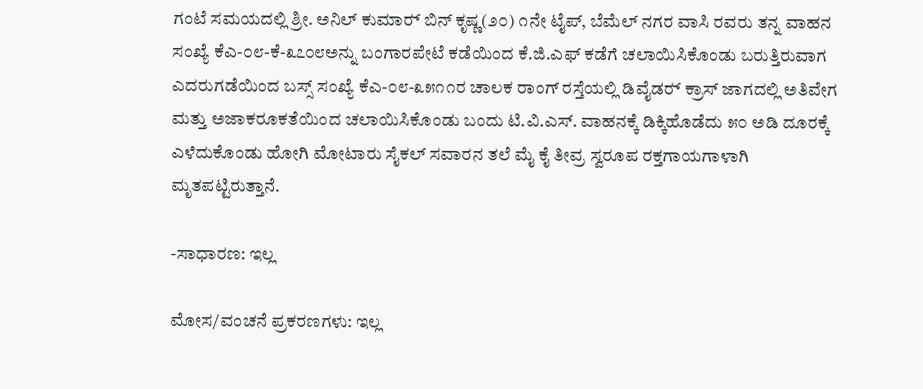ಗಂಟೆ ಸಮಯದಲ್ಲಿ ಶ್ರೀ. ಅನಿಲ್ ಕುಮಾರ್‍ ಬಿನ್ ಕೃಷ್ಣ(೨೦) ೧ನೇ ಟೈಪ್, ಬೆಮೆಲ್ ನಗರ ವಾಸಿ ರವರು ತನ್ನ ವಾಹನ ಸಂಖ್ಯೆ ಕೆಎ-೦೮-ಕೆ-೩೭೦೮ಅನ್ನು ಬಂಗಾರಪೇಟೆ ಕಡೆಯಿಂದ ಕೆ.ಜಿ.ಎಫ್ ಕಡೆಗೆ ಚಲಾಯಿಸಿಕೊಂಡು ಬರುತ್ತಿರುವಾಗ ಎದರುಗಡೆಯಿಂದ ಬಸ್ಸ್ ಸಂಖ್ಯೆ ಕೆಎ-೦೮-೩೫೧೧ರ ಚಾಲಕ ರಾಂಗ್ ರಸ್ತೆಯಲ್ಲಿ ಡಿವೈಡರ್‍ ಕ್ರಾಸ್ ಜಾಗದಲ್ಲಿ ಅತಿವೇಗ ಮತ್ತು ಅಜಾಕರೂಕತೆಯಿಂದ ಚಲಾಯಿಸಿಕೊಂಡು ಬಂದು ಟಿ.ವಿ.ಎಸ್. ವಾಹನಕ್ಕೆ ಡಿಕ್ಕಿಹೊಡೆದು ೫೦ ಅಡಿ ದೂರಕ್ಕೆ ಎಳೆದುಕೊಂಡು ಹೋಗಿ ಮೋಟಾರು ಸೈಕಲ್ ಸವಾರನ ತಲೆ ಮೈ ಕೈ ತೀವ್ರ ಸ್ವರೂಪ ರಕ್ತಗಾಯಗಾಳಾಗಿ ಮೃತಪಟ್ಟಿರುತ್ತಾನೆ.

-ಸಾಧಾರಣ: ಇಲ್ಲ

ಮೋಸ/ವಂಚನೆ ಪ್ರಕರಣಗಳು: ಇಲ್ಲ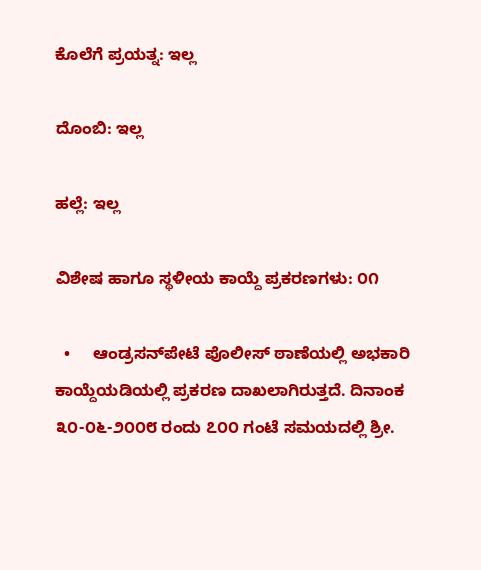ಕೊಲೆಗೆ ಪ್ರಯತ್ನ: ಇಲ್ಲ

ದೊಂಬಿ: ಇಲ್ಲ

ಹಲ್ಲೆ: ಇಲ್ಲ

ವಿಶೇಷ ಹಾಗೂ ಸ್ಥಳೀಯ ಕಾಯ್ದೆ ಪ್ರಕರಣಗಳು: ೦೧

  •     ಆಂಡ್ರಸನ್‌ಪೇಟೆ ಪೊಲೀಸ್ ಠಾಣೆಯಲ್ಲಿ ಅಭಕಾರಿ ಕಾಯ್ದೆಯಡಿಯಲ್ಲಿ ಪ್ರಕರಣ ದಾಖಲಾಗಿರುತ್ತದೆ. ದಿನಾಂಕ ೩೦-೦೬-೨೦೦೮ ರಂದು ೭೦೦ ಗಂಟೆ ಸಮಯದಲ್ಲಿ ಶ್ರೀ.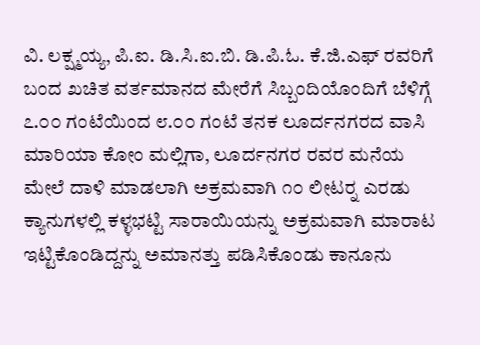ವಿ. ಲಕ್ಷ್ಮಯ್ಯ, ಪಿ.ಐ. ಡಿ.ಸಿ.ಐ.ಬಿ. ಡಿ.ಪಿ.ಓ. ಕೆ.ಜಿ.ಎಫ್ ರವರಿಗೆ ಬಂದ ಖಚಿತ ವರ್ತಮಾನದ ಮೇರೆಗೆ ಸಿಬ್ಬಂದಿಯೊಂದಿಗೆ ಬೆಳಿಗ್ಗೆ ೭.೦೦ ಗಂಟೆಯಿಂದ ೮.೦೦ ಗಂಟೆ ತನಕ ಲೂರ್ದನಗರದ ವಾಸಿ ಮಾರಿಯಾ ಕೋಂ ಮಲ್ಲಿಗಾ, ಲೂರ್ದನಗರ ರವರ ಮನೆಯ ಮೇಲೆ ದಾಳಿ ಮಾಡಲಾಗಿ ಅಕ್ರಮವಾಗಿ ೧೦ ಲೀಟರ್‍ನ ಎರಡು ಕ್ಯಾನುಗಳಲ್ಲಿ ಕಳ್ಳಭಟ್ಟಿ ಸಾರಾಯಿಯನ್ನು ಅಕ್ರಮವಾಗಿ ಮಾರಾಟ ಇಟ್ಟಿಕೊಂಡಿದ್ದನ್ನು ಅಮಾನತ್ತು ಪಡಿಸಿಕೊಂಡು ಕಾನೂನು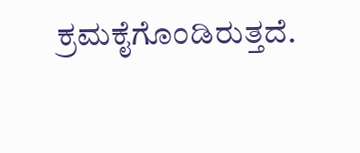ಕ್ರಮಕೈಗೊಂಡಿರುತ್ತದೆ.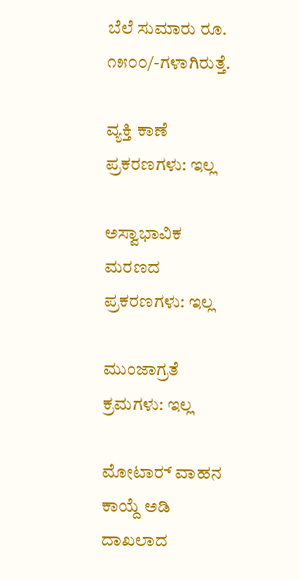ಬೆಲೆ ಸುಮಾರು ರೂ. ೧೫೦೦/-ಗಳಾಗಿರುತ್ತೆ.

ವ್ಯಕ್ತಿ ಕಾಣೆ ಪ್ರಕರಣಗಳು: ಇಲ್ಲ

ಅಸ್ವಾಭಾವಿಕ ಮರಣದ ಪ್ರಕರಣಗಳು: ಇಲ್ಲ

ಮುಂಜಾಗ್ರತೆ ಕ್ರಮಗಳು: ಇಲ್ಲ

ಮೋಟಾರ್‍ ವಾಹನ ಕಾಯ್ದೆ ಅಡಿ ದಾಖಲಾದ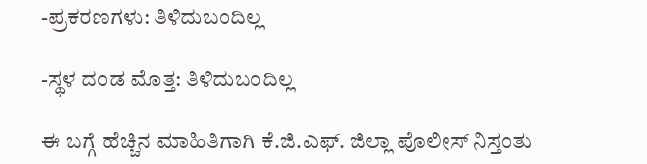-ಪ್ರಕರಣಗಳು: ತಿಳಿದುಬಂದಿಲ್ಲ

-ಸ್ಥಳ ದಂಡ ಮೊತ್ತ: ತಿಳಿದುಬಂದಿಲ್ಲ

ಈ ಬಗ್ಗೆ ಹೆಚ್ಚಿನ ಮಾಹಿತಿಗಾಗಿ ಕೆ.ಜಿ.ಎಫ್. ಜಿಲ್ಲಾ ಪೊಲೀಸ್ ನಿಸ್ತಂತು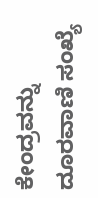ಕೇಂದ್ರವನ್ನು ದೂರವಾಣಿ ಸಂಖ್ಯೆ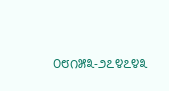೦೮೧೫೩-೨೭೪೭೪೩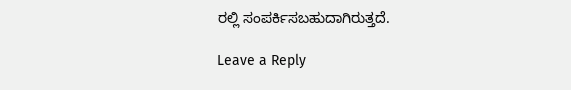ರಲ್ಲಿ ಸಂಪರ್ಕಿಸಬಹುದಾಗಿರುತ್ತದೆ.

Leave a Reply